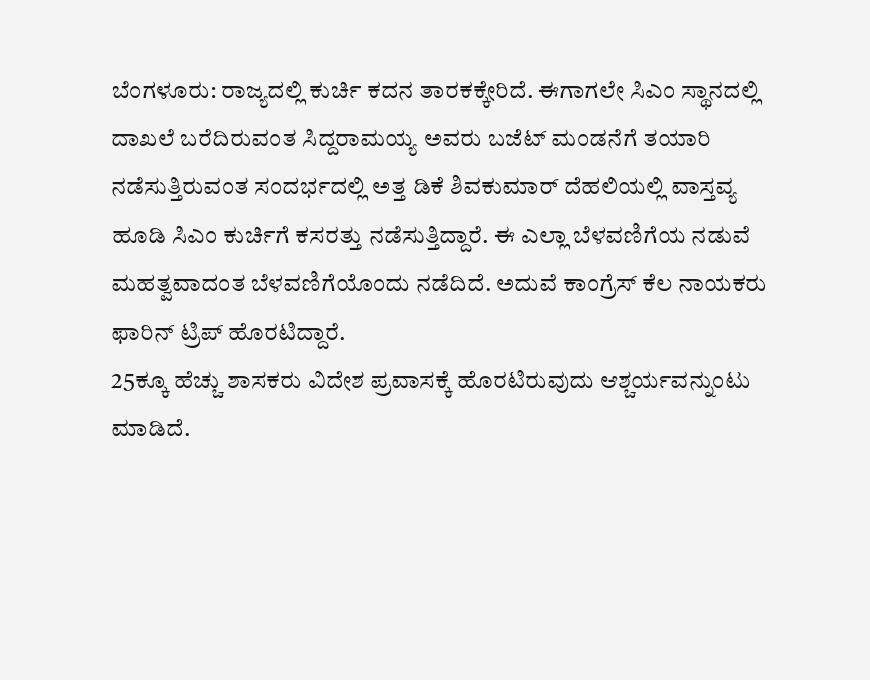ಬೆಂಗಳೂರು: ರಾಜ್ಯದಲ್ಲಿ ಕುರ್ಚಿ ಕದನ ತಾರಕಕ್ಕೇರಿದೆ. ಈಗಾಗಲೇ ಸಿಎಂ ಸ್ಥಾನದಲ್ಲಿ ದಾಖಲೆ ಬರೆದಿರುವಂತ ಸಿದ್ದರಾಮಯ್ಯ ಅವರು ಬಜೆಟ್ ಮಂಡನೆಗೆ ತಯಾರಿ ನಡೆಸುತ್ತಿರುವಂತ ಸಂದರ್ಭದಲ್ಲಿ ಅತ್ತ ಡಿಕೆ ಶಿವಕುಮಾರ್ ದೆಹಲಿಯಲ್ಲಿ ವಾಸ್ತವ್ಯ ಹೂಡಿ ಸಿಎಂ ಕುರ್ಚಿಗೆ ಕಸರತ್ತು ನಡೆಸುತ್ತಿದ್ದಾರೆ. ಈ ಎಲ್ಲಾ ಬೆಳವಣಿಗೆಯ ನಡುವೆ ಮಹತ್ವವಾದಂತ ಬೆಳವಣಿಗೆಯೊಂದು ನಡೆದಿದೆ. ಅದುವೆ ಕಾಂಗ್ರೆಸ್ ಕೆಲ ನಾಯಕರು ಫಾರಿನ್ ಟ್ರಿಪ್ ಹೊರಟಿದ್ದಾರೆ.
25ಕ್ಕೂ ಹೆಚ್ಚು ಶಾಸಕರು ವಿದೇಶ ಪ್ರವಾಸಕ್ಕೆ ಹೊರಟಿರುವುದು ಆಶ್ಚರ್ಯವನ್ನುಂಟು ಮಾಡಿದೆ.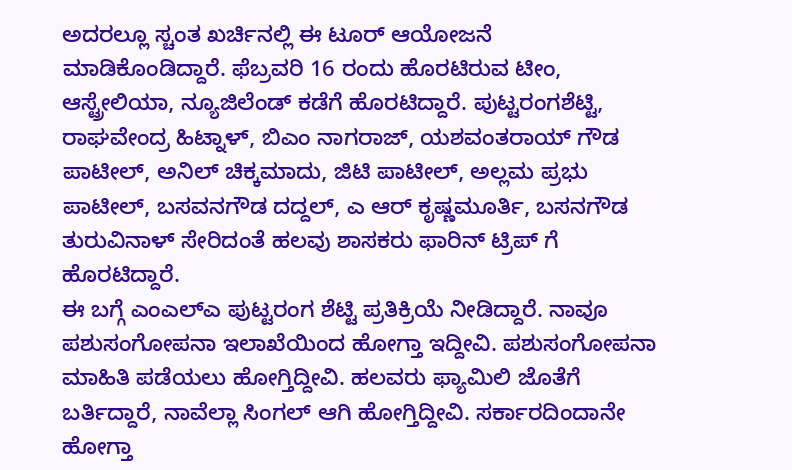ಅದರಲ್ಲೂ ಸ್ಚಂತ ಖರ್ಚಿನಲ್ಲಿ ಈ ಟೂರ್ ಆಯೋಜನೆ ಮಾಡಿಕೊಂಡಿದ್ದಾರೆ. ಫೆಬ್ರವರಿ 16 ರಂದು ಹೊರಟಿರುವ ಟೀಂ, ಆಸ್ಟ್ರೇಲಿಯಾ, ನ್ಯೂಜಿಲೆಂಡ್ ಕಡೆಗೆ ಹೊರಟಿದ್ದಾರೆ. ಪುಟ್ಟರಂಗಶೆಟ್ಟಿ, ರಾಘವೇಂದ್ರ ಹಿಟ್ನಾಳ್, ಬಿಎಂ ನಾಗರಾಜ್, ಯಶವಂತರಾಯ್ ಗೌಡ ಪಾಟೀಲ್, ಅನಿಲ್ ಚಿಕ್ಕಮಾದು, ಜಿಟಿ ಪಾಟೀಲ್, ಅಲ್ಲಮ ಪ್ರಭು ಪಾಟೀಲ್, ಬಸವನಗೌಡ ದದ್ದಲ್, ಎ ಆರ್ ಕೃಷ್ಣಮೂರ್ತಿ, ಬಸನಗೌಡ ತುರುವಿನಾಳ್ ಸೇರಿದಂತೆ ಹಲವು ಶಾಸಕರು ಫಾರಿನ್ ಟ್ರಿಪ್ ಗೆ ಹೊರಟಿದ್ದಾರೆ.
ಈ ಬಗ್ಗೆ ಎಂಎಲ್ಎ ಪುಟ್ಟರಂಗ ಶೆಟ್ಟಿ ಪ್ರತಿಕ್ರಿಯೆ ನೀಡಿದ್ದಾರೆ. ನಾವೂ ಪಶುಸಂಗೋಪನಾ ಇಲಾಖೆಯಿಂದ ಹೋಗ್ತಾ ಇದ್ದೀವಿ. ಪಶುಸಂಗೋಪನಾ ಮಾಹಿತಿ ಪಡೆಯಲು ಹೋಗ್ತಿದ್ದೀವಿ. ಹಲವರು ಫ್ಯಾಮಿಲಿ ಜೊತೆಗೆ ಬರ್ತಿದ್ದಾರೆ, ನಾವೆಲ್ಲಾ ಸಿಂಗಲ್ ಆಗಿ ಹೋಗ್ತಿದ್ದೀವಿ. ಸರ್ಕಾರದಿಂದಾನೇ ಹೋಗ್ತಾ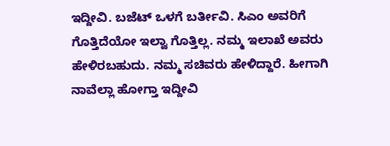ಇದ್ದೀವಿ. ಬಜೆಟ್ ಒಳಗೆ ಬರ್ತೀವಿ. ಸಿಎಂ ಅವರಿಗೆ ಗೊತ್ತಿದೆಯೋ ಇಲ್ವಾ ಗೊತ್ತಿಲ್ಲ. ನಮ್ಮ ಇಲಾಖೆ ಅವರು ಹೇಳಿರಬಹುದು. ನಮ್ಮ ಸಚಿವರು ಹೇಳಿದ್ದಾರೆ. ಹೀಗಾಗಿ ನಾವೆಲ್ಲಾ ಹೋಗ್ತಾ ಇದ್ದೀವಿ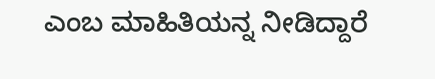ಎಂಬ ಮಾಹಿತಿಯನ್ನ ನೀಡಿದ್ದಾರೆ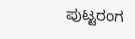ಪುಟ್ಟರಂಗ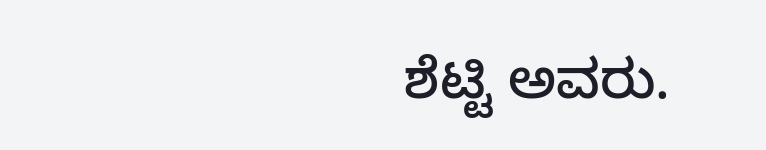ಶೆಟ್ಟಿ ಅವರು.